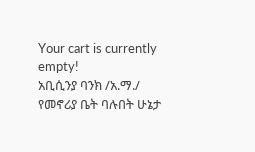Your cart is currently empty!
አቢሲንያ ባንክ /አ.ማ./ የመኖሪያ ቤት ባሉበት ሁኔታ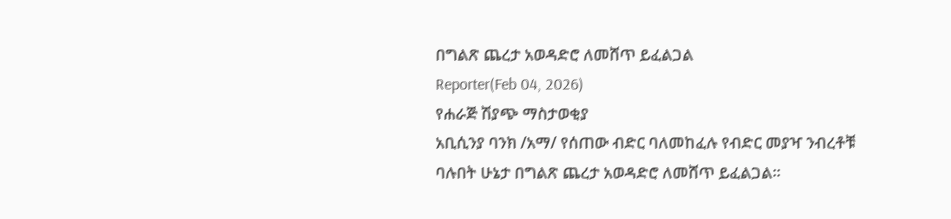በግልጽ ጨረታ አወዳድሮ ለመሸጥ ይፈልጋል
Reporter(Feb 04, 2026)
የሐራጅ ሽያጭ ማስታወቂያ
አቢሲንያ ባንክ /አማ/ የሰጠው ብድር ባለመከፈሉ የብድር መያዣ ንብረቶቹ ባሉበት ሁኔታ በግልጽ ጨረታ አወዳድሮ ለመሸጥ ይፈልጋል።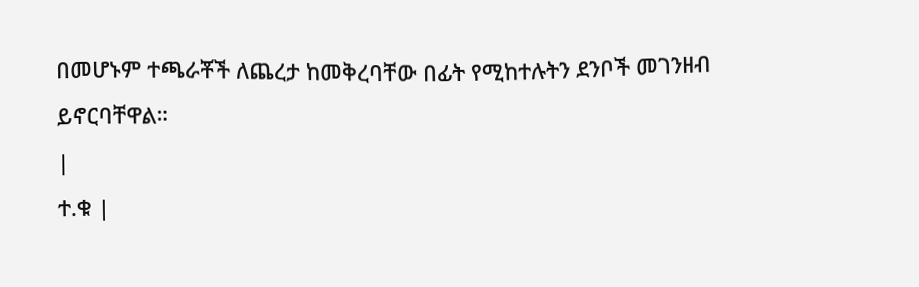በመሆኑም ተጫራቾች ለጨረታ ከመቅረባቸው በፊት የሚከተሉትን ደንቦች መገንዘብ ይኖርባቸዋል።
|
ተ.ቁ |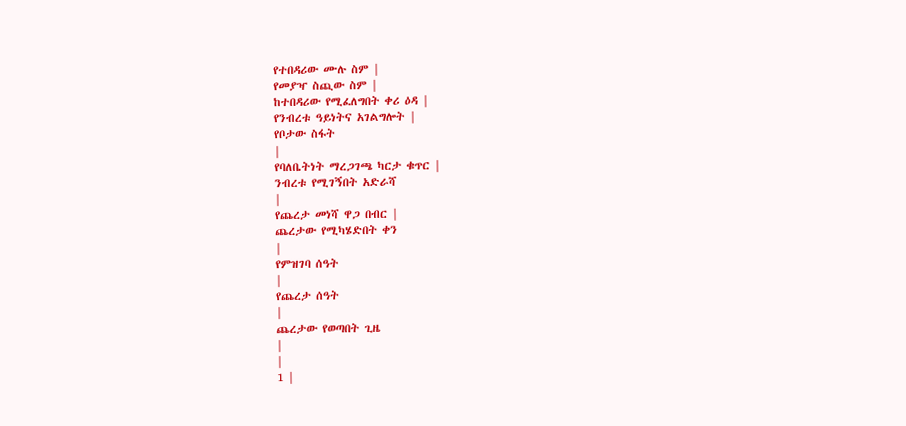የተበዳሪው ሙሉ ስም |
የመያዣ ስጪው ስም |
ከተበዳሪው የሚፈለግበት ቀሪ ዕዳ |
የንብረቱ ዓይነትና አገልግሎት |
የቦታው ስፋት
|
የባለቤትነት ማረጋገጫ ካርታ ቁጥር |
ንብረቱ የሚገኝበት አድራሻ
|
የጨረታ መነሻ ዋጋ በብር |
ጨረታው የሚካሄድበት ቀን
|
የምዝገባ ሰዓት
|
የጨረታ ሰዓት
|
ጨረታው የወጣበት ጊዜ
|
|
1 |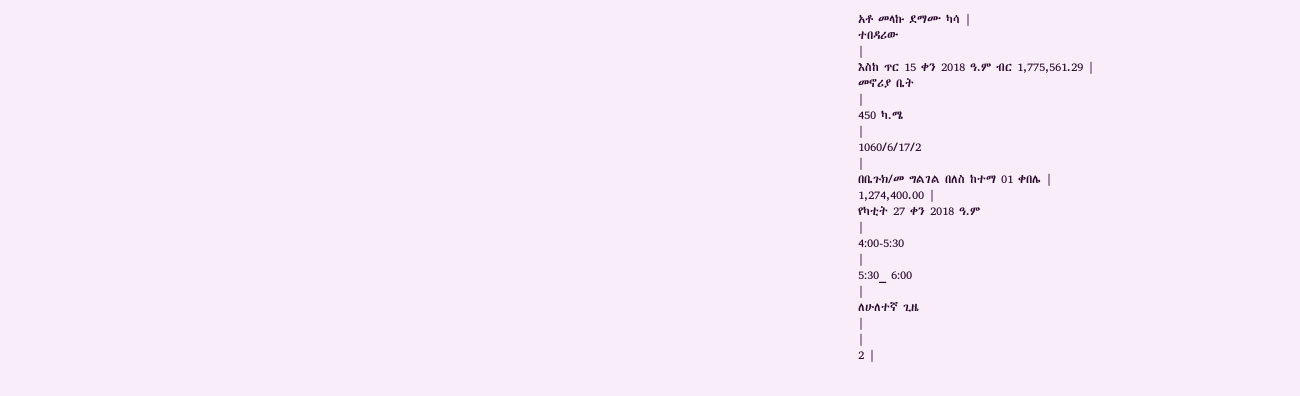አቶ መላኩ ደማሙ ካሳ |
ተበዳሪው
|
እስከ ጥር 15 ቀን 2018 ዓ.ም ብር 1,775,561.29 |
መኖሪያ ቤት
|
450 ካ.ሜ
|
1060/6/17/2
|
በቤጉክ/መ ግልገል በለስ ከተማ 01 ቀበሌ |
1,274,400.00 |
የካቲት 27 ቀን 2018 ዓ.ም
|
4:00-5:30
|
5:30_ 6:00
|
ለሁለተኛ ጊዜ
|
|
2 |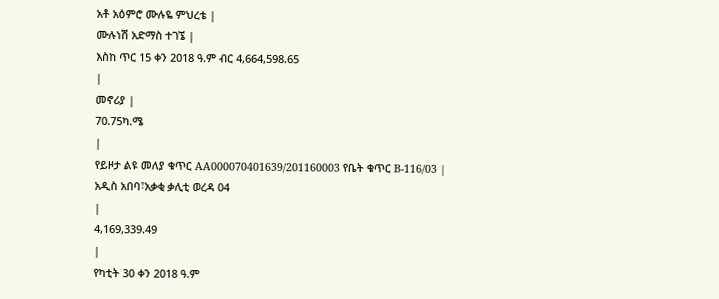አቶ አዕምሮ ሙሉዬ ምህረቴ |
ሙሉነሽ አድማስ ተገኜ |
እስከ ጥር 15 ቀን 2018 ዓ.ም ብር 4,664,598.65
|
መኖሪያ |
70.75ካ.ሜ
|
የይዞታ ልዩ መለያ ቁጥር AA000070401639/201160003 የቤት ቁጥር B-116/03 |
አዲስ አበባ፣አቃቂ ቃሊቲ ወረዳ 04
|
4,169,339.49
|
የካቲት 30 ቀን 2018 ዓ.ም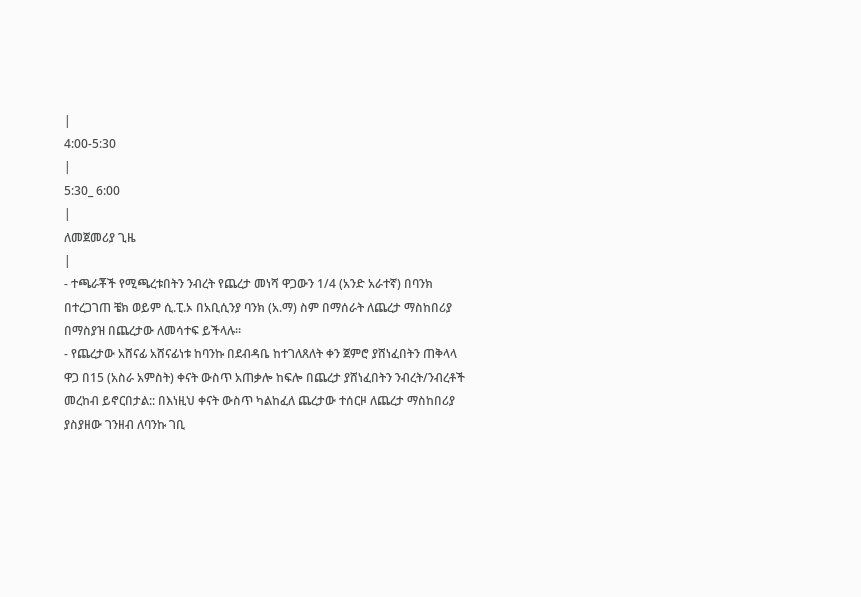|
4:00-5:30
|
5:30_ 6:00
|
ለመጀመሪያ ጊዜ
|
- ተጫራቾች የሚጫረቱበትን ንብረት የጨረታ መነሻ ዋጋውን 1/4 (አንድ አራተኛ) በባንክ በተረጋገጠ ቼክ ወይም ሲ.ፒ.ኦ በአቢሲንያ ባንክ (አ.ማ) ስም በማሰራት ለጨረታ ማስከበሪያ በማስያዝ በጨረታው ለመሳተፍ ይችላሉ።
- የጨረታው አሸናፊ አሸናፊነቱ ከባንኩ በደብዳቤ ከተገለጸለት ቀን ጀምሮ ያሸነፈበትን ጠቅላላ ዋጋ በ15 (አስራ አምስት) ቀናት ውስጥ አጠቃሎ ከፍሎ በጨረታ ያሸነፈበትን ንብረት/ንብረቶች መረከብ ይኖርበታል:: በእነዚህ ቀናት ውስጥ ካልከፈለ ጨረታው ተሰርዞ ለጨረታ ማስከበሪያ ያስያዘው ገንዘብ ለባንኩ ገቢ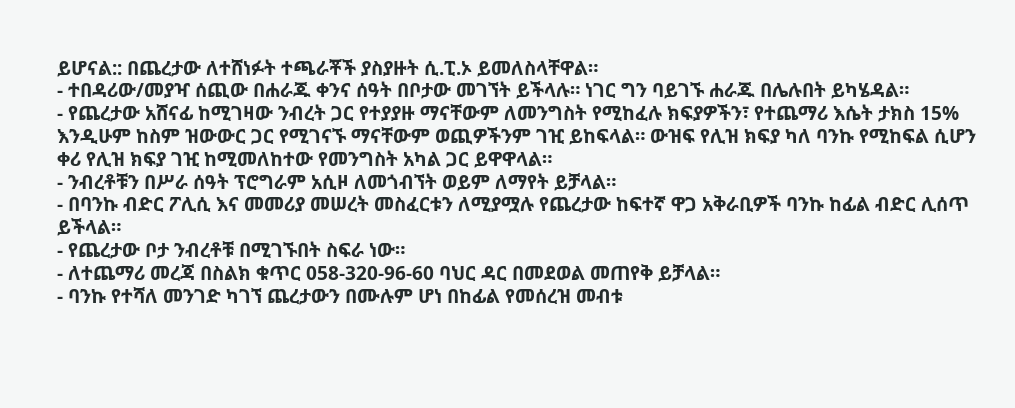ይሆናል:: በጨረታው ለተሸነፉት ተጫራቾች ያስያዙት ሲ.ፒ.ኦ ይመለስላቸዋል።
- ተበዳሪው/መያዣ ሰጪው በሐራጁ ቀንና ሰዓት በቦታው መገኘት ይችላሉ። ነገር ግን ባይገኙ ሐራጁ በሌሉበት ይካሄዳል።
- የጨረታው አሸናፊ ከሚገዛው ንብረት ጋር የተያያዙ ማናቸውም ለመንግስት የሚከፈሉ ክፍያዎችን፣ የተጨማሪ እሴት ታክስ 15% እንዲሁም ከስም ዝውውር ጋር የሚገናኙ ማናቸውም ወጪዎችንም ገዢ ይከፍላል። ውዝፍ የሊዝ ክፍያ ካለ ባንኩ የሚከፍል ሲሆን ቀሪ የሊዝ ክፍያ ገዢ ከሚመለከተው የመንግስት አካል ጋር ይዋዋላል።
- ንብረቶቹን በሥራ ሰዓት ፕሮግራም አሲዞ ለመጎብኘት ወይም ለማየት ይቻላል።
- በባንኩ ብድር ፖሊሲ እና መመሪያ መሠረት መስፈርቱን ለሚያሟሉ የጨረታው ከፍተኛ ዋጋ አቅራቢዎች ባንኩ ከፊል ብድር ሊሰጥ ይችላል።
- የጨረታው ቦታ ንብረቶቹ በሚገኙበት ስፍራ ነው።
- ለተጨማሪ መረጃ በስልክ ቁጥር 058-320-96-60 ባህር ዳር በመደወል መጠየቅ ይቻላል።
- ባንኩ የተሻለ መንገድ ካገኘ ጨረታውን በሙሉም ሆነ በከፊል የመሰረዝ መብቱ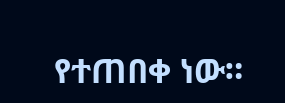የተጠበቀ ነው።